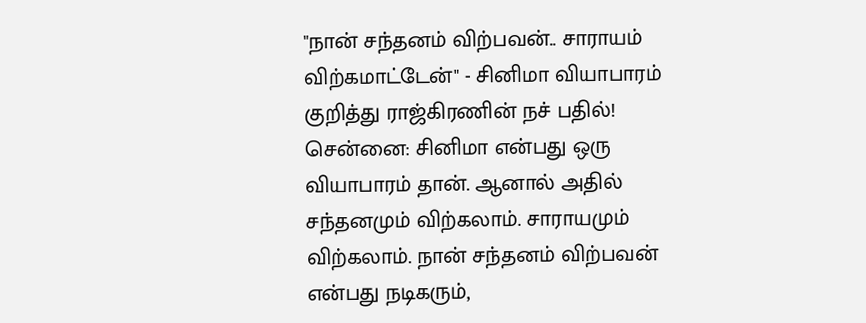"நான் சந்தனம் விற்பவன்.. சாராயம் விற்கமாட்டேன்" - சினிமா வியாபாரம் குறித்து ராஜ்கிரணின் நச் பதில்!
சென்னை: சினிமா என்பது ஒரு வியாபாரம் தான். ஆனால் அதில் சந்தனமும் விற்கலாம். சாராயமும் விற்கலாம். நான் சந்தனம் விற்பவன் என்பது நடிகரும்,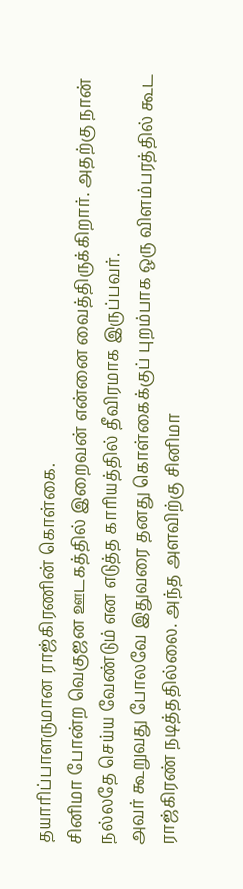தயாரிப்பாளருமான ராஜ்கிரணின் கொள்கை.
சினிமா போன்ற வெகுஜன ஊடகத்தில் இறைவன் என்னை வைத்திருக்கிறார். அதற்கு நான் நல்லதே செய்ய வேண்டும் என எடுத்த காரியத்தில் தீவிரமாக இருப்பவர்.
அவர் கூறுவது போலவே இதுவரை தனது கொள்கைக்குப் புறம்பாக ஒரு விளம்பரத்தில் கூட ராஜ்கிரண் நடித்ததில்லை. அந்த அளவிற்கு சினிமா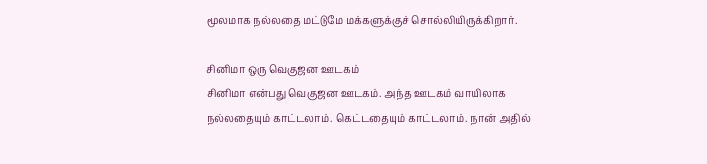மூலமாக நல்லதை மட்டுமே மக்களுக்குச் சொல்லியிருக்கிறார்.

சினிமா ஒரு வெகுஜன ஊடகம்
சினிமா என்பது வெகுஜன ஊடகம். அந்த ஊடகம் வாயிலாக நல்லதையும் காட்டலாம். கெட்டதையும் காட்டலாம். நான் அதில்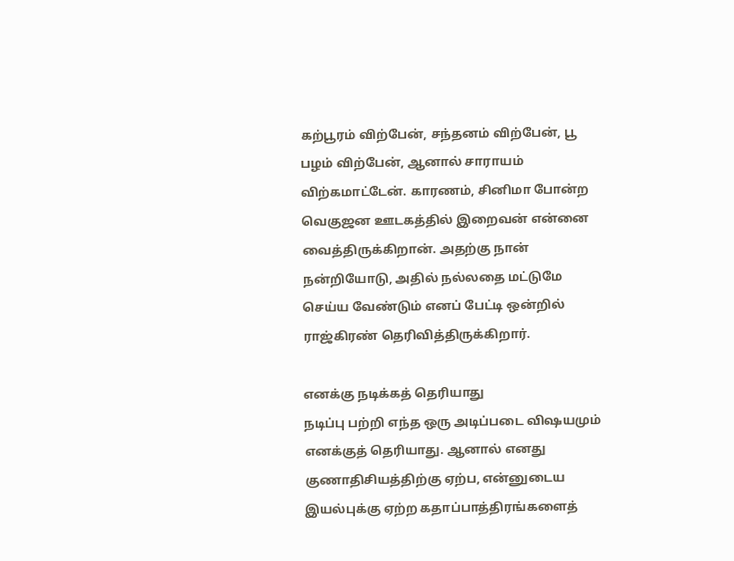கற்பூரம் விற்பேன், சந்தனம் விற்பேன், பூ பழம் விற்பேன், ஆனால் சாராயம் விற்கமாட்டேன். காரணம், சினிமா போன்ற வெகுஜன ஊடகத்தில் இறைவன் என்னை வைத்திருக்கிறான். அதற்கு நான் நன்றியோடு, அதில் நல்லதை மட்டுமே செய்ய வேண்டும் எனப் பேட்டி ஒன்றில் ராஜ்கிரண் தெரிவித்திருக்கிறார்.

எனக்கு நடிக்கத் தெரியாது
நடிப்பு பற்றி எந்த ஒரு அடிப்படை விஷயமும் எனக்குத் தெரியாது. ஆனால் எனது குணாதிசியத்திற்கு ஏற்ப, என்னுடைய இயல்புக்கு ஏற்ற கதாப்பாத்திரங்களைத்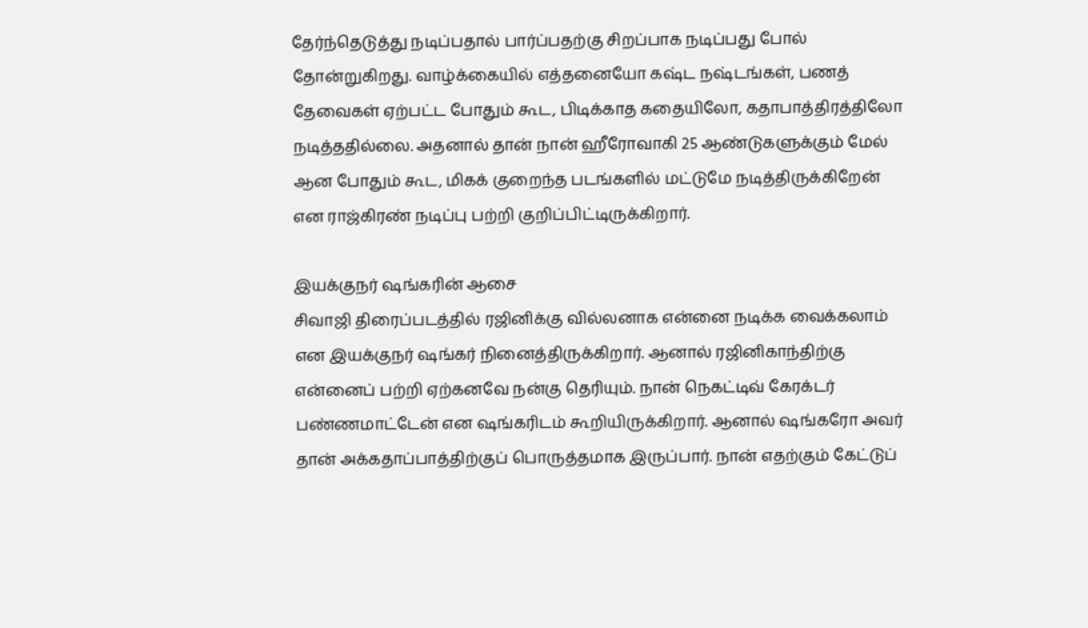தேர்ந்தெடுத்து நடிப்பதால் பார்ப்பதற்கு சிறப்பாக நடிப்பது போல் தோன்றுகிறது. வாழ்க்கையில் எத்தனையோ கஷ்ட நஷ்டங்கள், பணத் தேவைகள் ஏற்பட்ட போதும் கூட, பிடிக்காத கதையிலோ, கதாபாத்திரத்திலோ நடித்ததில்லை. அதனால் தான் நான் ஹீரோவாகி 25 ஆண்டுகளுக்கும் மேல் ஆன போதும் கூட, மிகக் குறைந்த படங்களில் மட்டுமே நடித்திருக்கிறேன் என ராஜ்கிரண் நடிப்பு பற்றி குறிப்பிட்டிருக்கிறார்.

இயக்குநர் ஷங்கரின் ஆசை
சிவாஜி திரைப்படத்தில் ரஜினிக்கு வில்லனாக என்னை நடிக்க வைக்கலாம் என இயக்குநர் ஷங்கர் நினைத்திருக்கிறார். ஆனால் ரஜினிகாந்திற்கு என்னைப் பற்றி ஏற்கனவே நன்கு தெரியும். நான் நெகட்டிவ் கேரக்டர் பண்ணமாட்டேன் என ஷங்கரிடம் கூறியிருக்கிறார். ஆனால் ஷங்கரோ அவர் தான் அக்கதாப்பாத்திற்குப் பொருத்தமாக இருப்பார். நான் எதற்கும் கேட்டுப்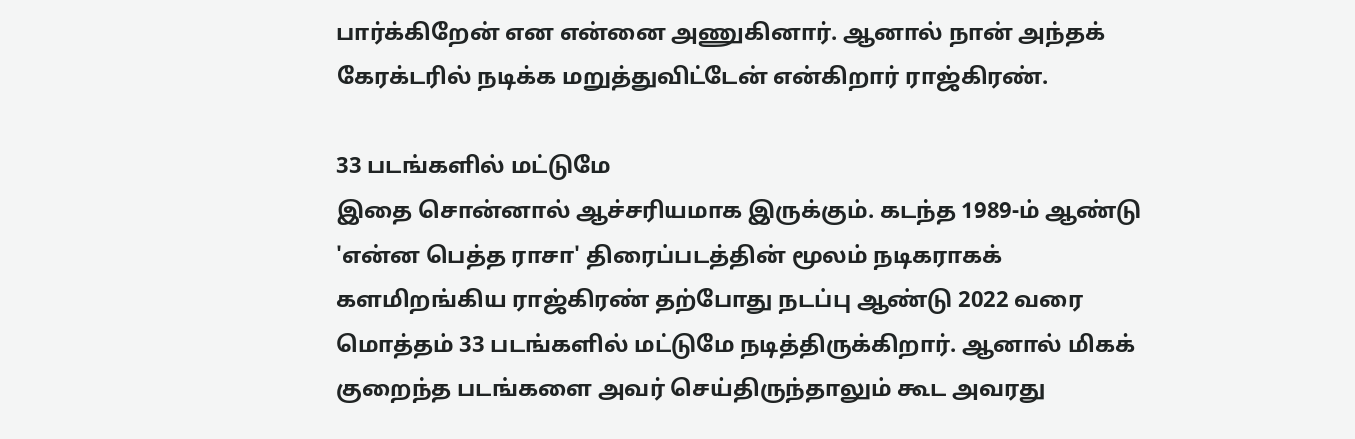பார்க்கிறேன் என என்னை அணுகினார். ஆனால் நான் அந்தக் கேரக்டரில் நடிக்க மறுத்துவிட்டேன் என்கிறார் ராஜ்கிரண்.

33 படங்களில் மட்டுமே
இதை சொன்னால் ஆச்சரியமாக இருக்கும். கடந்த 1989-ம் ஆண்டு 'என்ன பெத்த ராசா' திரைப்படத்தின் மூலம் நடிகராகக் களமிறங்கிய ராஜ்கிரண் தற்போது நடப்பு ஆண்டு 2022 வரை மொத்தம் 33 படங்களில் மட்டுமே நடித்திருக்கிறார். ஆனால் மிகக் குறைந்த படங்களை அவர் செய்திருந்தாலும் கூட அவரது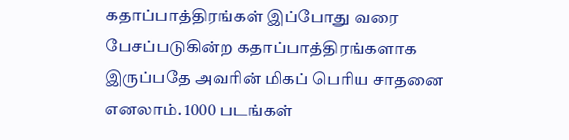கதாப்பாத்திரங்கள் இப்போது வரை பேசப்படுகின்ற கதாப்பாத்திரங்களாக இருப்பதே அவரின் மிகப் பெரிய சாதனை எனலாம். 1000 படங்கள்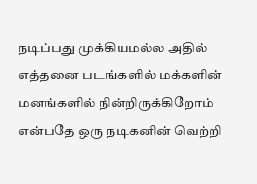நடிப்பது முக்கியமல்ல அதில் எத்தனை படங்களில் மக்களின் மனங்களில் நின்றிருக்கிறோம் என்பதே ஒரு நடிகனின் வெற்றி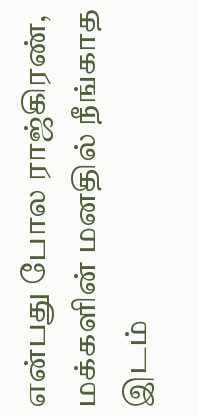என்பது போல ராஜ்கிரண், மக்களின் மனதில் நீங்காத இடம்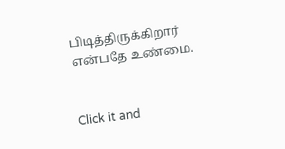பிடித்திருக்கிறார் என்பதே உண்மை.


Click it and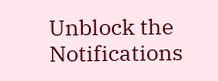Unblock the Notifications